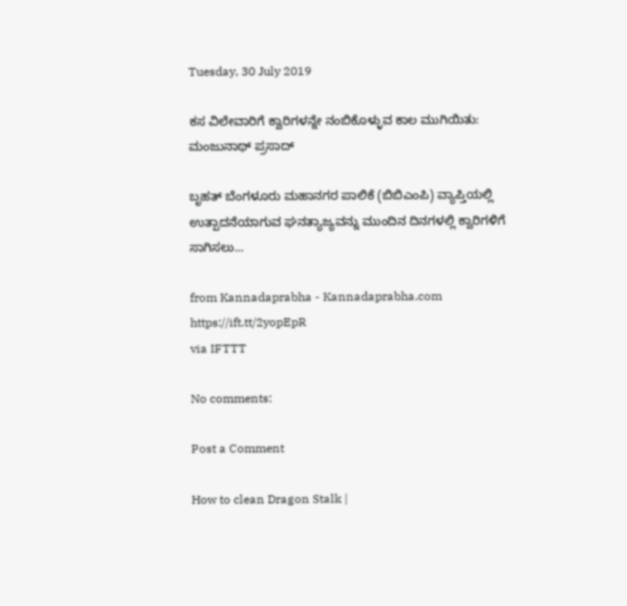Tuesday, 30 July 2019

ಕಸ ವಿಲೇವಾರಿಗೆ ಕ್ವಾರಿಗಳನ್ನೇ ನಂಬಿಕೊಳ್ಳುವ ಕಾಲ ಮುಗಿಯಿತು: ಮಂಜುನಾಥ್ ಪ್ರಸಾದ್

ಬೃಹತ್ ಬೆಂಗಳೂರು ಮಹಾನಗರ ಪಾಲಿಕೆ (ಬಿಬಿಎಂಪಿ) ವ್ಯಾಪ್ತಿಯಲ್ಲಿ ಉತ್ಪಾದನೆಯಾಗುವ ಘನತ್ಯಾಜ್ಯವನ್ನು ಮುಂದಿನ ದಿನಗಳಲ್ಲಿ ಕ್ವಾರಿಗಳಿಗೆ ಸಾಗಿಸಲು...

from Kannadaprabha - Kannadaprabha.com https://ift.tt/2yopEpR
via IFTTT

No comments:

Post a Comment

How to clean Dragon Stalk |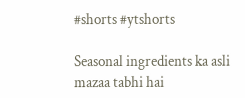#shorts #ytshorts

Seasonal ingredients ka asli mazaa tabhi hai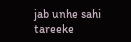jab unhe sahi tareeke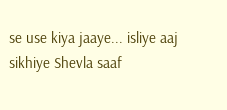se use kiya jaaye... isliye aaj sikhiye Shevla saaf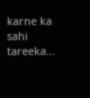karne ka sahi tareeka...